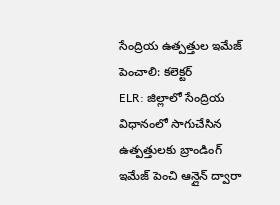సేంద్రియ ఉత్పత్తుల ఇమేజ్ పెంచాలి: కలెక్టర్
ELR: జిల్లాలో సేంద్రియ విధానంలో సాగుచేసిన ఉత్పత్తులకు బ్రాండింగ్ ఇమేజ్ పెంచి ఆన్లైన్ ద్వారా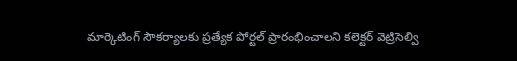మార్కెటింగ్ సౌకర్యాలకు ప్రత్యేక పోర్టల్ ప్రారంభించాలని కలెక్టర్ వెట్రిసెల్వి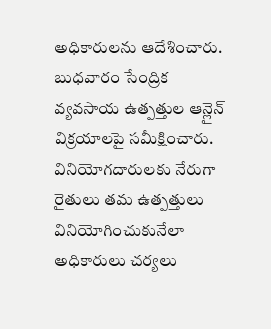అధికారులను ఆదేశించారు. బుధవారం సేంద్రిక వ్యవసాయ ఉత్పత్తుల ఆన్లైన్ విక్రయాలపై సమీక్షించారు. వినియోగదారులకు నేరుగా రైతులు తమ ఉత్పత్తులు వినియోగించుకునేలా అధికారులు చర్యలు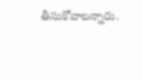తీసుకోవాలన్నారు.